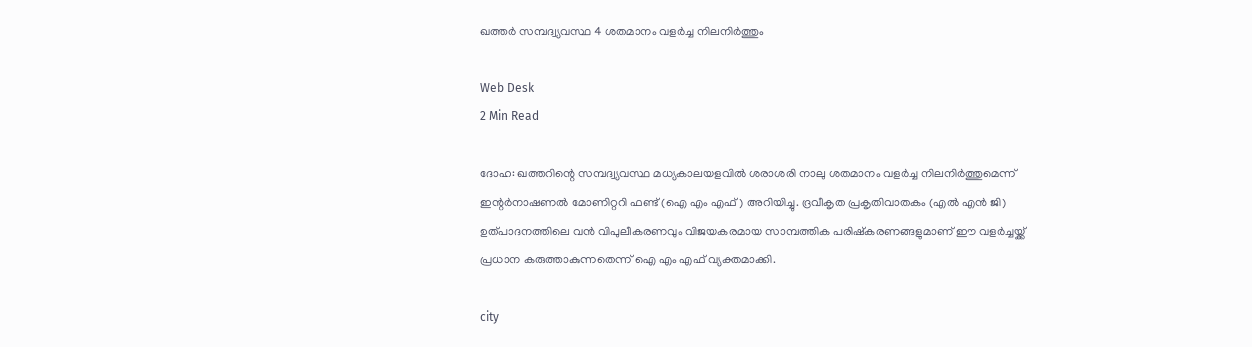ഖത്തര്‍ സമ്പദ്വ്യവസ്ഥ 4 ശതമാനം വളര്‍ച്ച നിലനിര്‍ത്തും

Web Desk
2 Min Read

ദോഹ: ഖത്തറിന്റെ സമ്പദ്വ്യവസ്ഥ മധ്യകാലയളവില്‍ ശരാശരി നാലു ശതമാനം വളര്‍ച്ച നിലനിര്‍ത്തുമെന്ന് ഇന്റര്‍നാഷണല്‍ മോണിറ്ററി ഫണ്ട് (ഐ എം എഫ്) അറിയിച്ചു. ദ്രവീകൃത പ്രകൃതിവാതകം (എല്‍ എന്‍ ജി) ഉത്പാദനത്തിലെ വന്‍ വിപുലീകരണവും വിജയകരമായ സാമ്പത്തിക പരിഷ്‌കരണങ്ങളുമാണ് ഈ വളര്‍ച്ചയ്ക്ക് പ്രധാന കരുത്താകുന്നതെന്ന് ഐ എം എഫ് വ്യക്തമാക്കി.

city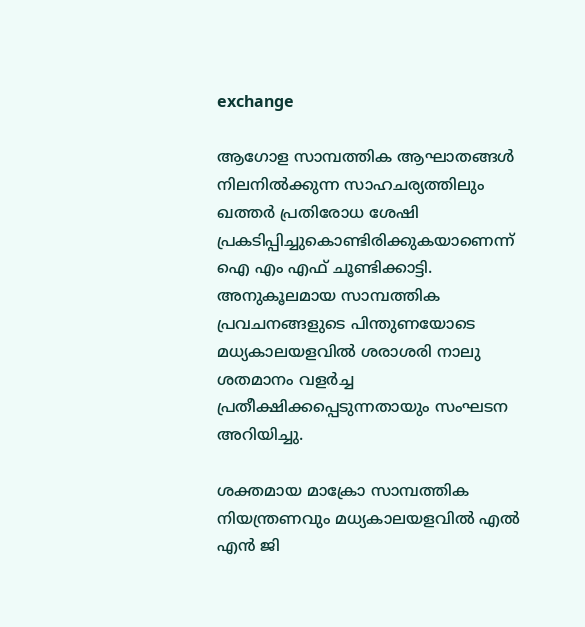exchange

ആഗോള സാമ്പത്തിക ആഘാതങ്ങള്‍ നിലനില്‍ക്കുന്ന സാഹചര്യത്തിലും ഖത്തര്‍ പ്രതിരോധ ശേഷി പ്രകടിപ്പിച്ചുകൊണ്ടിരിക്കുകയാണെന്ന് ഐ എം എഫ് ചൂണ്ടിക്കാട്ടി. അനുകൂലമായ സാമ്പത്തിക പ്രവചനങ്ങളുടെ പിന്തുണയോടെ മധ്യകാലയളവില്‍ ശരാശരി നാലു ശതമാനം വളര്‍ച്ച പ്രതീക്ഷിക്കപ്പെടുന്നതായും സംഘടന അറിയിച്ചു.

ശക്തമായ മാക്രോ സാമ്പത്തിക നിയന്ത്രണവും മധ്യകാലയളവില്‍ എല്‍ എന്‍ ജി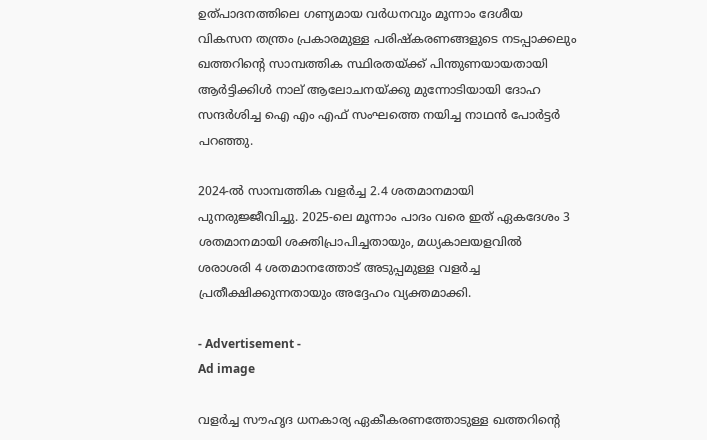ഉത്പാദനത്തിലെ ഗണ്യമായ വര്‍ധനവും മൂന്നാം ദേശീയ വികസന തന്ത്രം പ്രകാരമുള്ള പരിഷ്‌കരണങ്ങളുടെ നടപ്പാക്കലും ഖത്തറിന്റെ സാമ്പത്തിക സ്ഥിരതയ്ക്ക് പിന്തുണയായതായി ആര്‍ട്ടിക്കിള്‍ നാല് ആലോചനയ്ക്കു മുന്നോടിയായി ദോഹ സന്ദര്‍ശിച്ച ഐ എം എഫ് സംഘത്തെ നയിച്ച നാഥന്‍ പോര്‍ട്ടര്‍ പറഞ്ഞു.

2024-ല്‍ സാമ്പത്തിക വളര്‍ച്ച 2.4 ശതമാനമായി പുനരുജ്ജീവിച്ചു. 2025-ലെ മൂന്നാം പാദം വരെ ഇത് ഏകദേശം 3 ശതമാനമായി ശക്തിപ്രാപിച്ചതായും, മധ്യകാലയളവില്‍ ശരാശരി 4 ശതമാനത്തോട് അടുപ്പമുള്ള വളര്‍ച്ച പ്രതീക്ഷിക്കുന്നതായും അദ്ദേഹം വ്യക്തമാക്കി.

- Advertisement -
Ad image

വളര്‍ച്ച സൗഹൃദ ധനകാര്യ ഏകീകരണത്തോടുള്ള ഖത്തറിന്റെ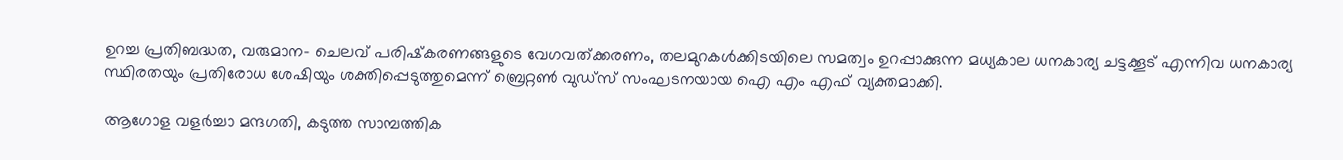ഉറച്ച പ്രതിബദ്ധത, വരുമാന- ചെലവ് പരിഷ്‌കരണങ്ങളുടെ വേഗവത്ക്കരണം, തലമുറകള്‍ക്കിടയിലെ സമത്വം ഉറപ്പാക്കുന്ന മധ്യകാല ധനകാര്യ ചട്ടക്കൂട് എന്നിവ ധനകാര്യ സ്ഥിരതയും പ്രതിരോധ ശേഷിയും ശക്തിപ്പെടുത്തുമെന്ന് ബ്രെറ്റണ്‍ വുഡ്‌സ് സംഘടനയായ ഐ എം എഫ് വ്യക്തമാക്കി.

ആഗോള വളര്‍ച്ചാ മന്ദഗതി, കടുത്ത സാമ്പത്തിക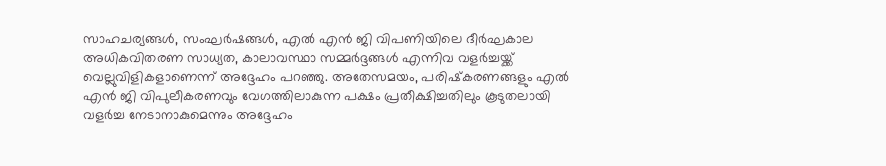സാഹചര്യങ്ങള്‍, സംഘര്‍ഷങ്ങള്‍, എല്‍ എന്‍ ജി വിപണിയിലെ ദീര്‍ഘകാല അധികവിതരണ സാധ്യത, കാലാവസ്ഥാ സമ്മര്‍ദ്ദങ്ങള്‍ എന്നിവ വളര്‍ച്ചയ്ക്ക് വെല്ലുവിളികളാണെന്ന് അദ്ദേഹം പറഞ്ഞു. അതേസമയം, പരിഷ്‌കരണങ്ങളും എല്‍ എന്‍ ജി വിപുലീകരണവും വേഗത്തിലാകുന്ന പക്ഷം പ്രതീക്ഷിച്ചതിലും കൂടുതലായി വളര്‍ച്ച നേടാനാകുമെന്നും അദ്ദേഹം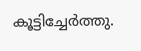കൂട്ടിച്ചേര്‍ത്തു.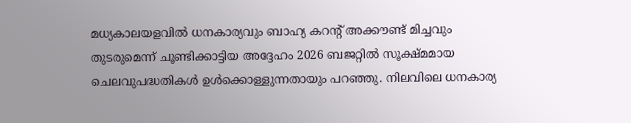മധ്യകാലയളവില്‍ ധനകാര്യവും ബാഹ്യ കറന്റ് അക്കൗണ്ട് മിച്ചവും തുടരുമെന്ന് ചൂണ്ടിക്കാട്ടിയ അദ്ദേഹം 2026 ബജറ്റില്‍ സൂക്ഷ്മമായ ചെലവുപദ്ധതികള്‍ ഉള്‍ക്കൊള്ളുന്നതായും പറഞ്ഞു. നിലവിലെ ധനകാര്യ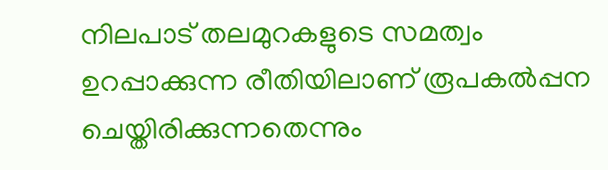നിലപാട് തലമുറകളുടെ സമത്വം ഉറപ്പാക്കുന്ന രീതിയിലാണ് രൂപകല്‍പ്പന ചെയ്തിരിക്കുന്നതെന്നും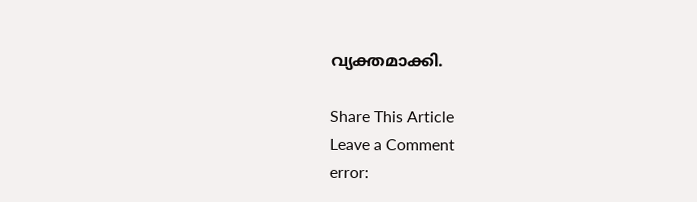വ്യക്തമാക്കി.

Share This Article
Leave a Comment
error: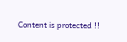Content is protected !!